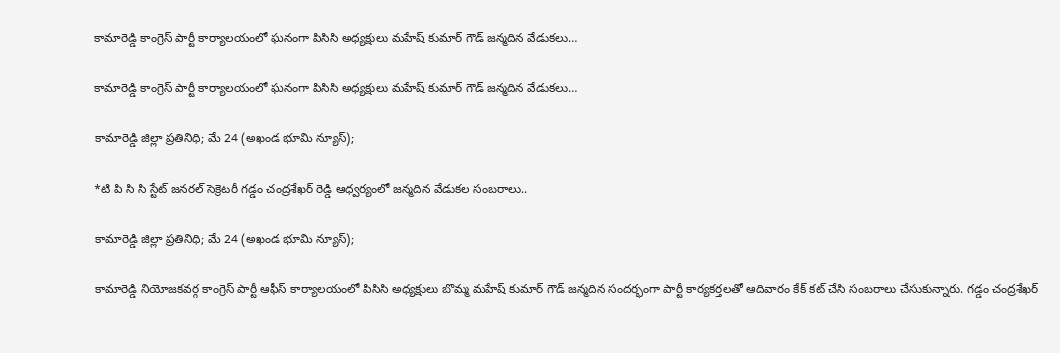కామారెడ్డి కాంగ్రెస్ పార్టీ కార్యాలయంలో ఘనంగా పిసిసి అధ్యక్షులు మహేష్ కుమార్ గౌడ్ జన్మదిన వేడుకలు…

కామారెడ్డి కాంగ్రెస్ పార్టీ కార్యాలయంలో ఘనంగా పిసిసి అధ్యక్షులు మహేష్ కుమార్ గౌడ్ జన్మదిన వేడుకలు…

కామారెడ్డి జిల్లా ప్రతినిధి; మే 24 (అఖండ భూమి న్యూస్);

*టి పి సి సి స్టేట్ జనరల్ సెక్రెటరీ గడ్డం చంద్రశేఖర్ రెడ్డి ఆధ్వర్యంలో జన్మదిన వేడుకల సంబరాలు..

కామారెడ్డి జిల్లా ప్రతినిధి; మే 24 (అఖండ భూమి న్యూస్);

కామారెడ్డి నియోజకవర్గ కాంగ్రెస్ పార్టీ ఆఫీస్ కార్యాలయంలో పిసిసి అధ్యక్షులు బొమ్మ మహేష్ కుమార్ గౌడ్ జన్మదిన సందర్భంగా పార్టీ కార్యకర్తలతో ఆదివారం కేక్ కట్ చేసి సంబరాలు చేసుకున్నారు. గడ్డం చంద్రశేఖర్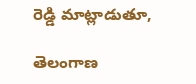రెడ్డి మాట్లాడుతూ,

తెలంగాణ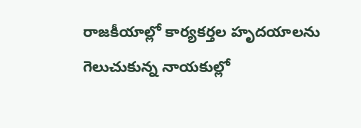రాజకీయాల్లో కార్యకర్తల హృదయాలను గెలుచుకున్న నాయకుల్లో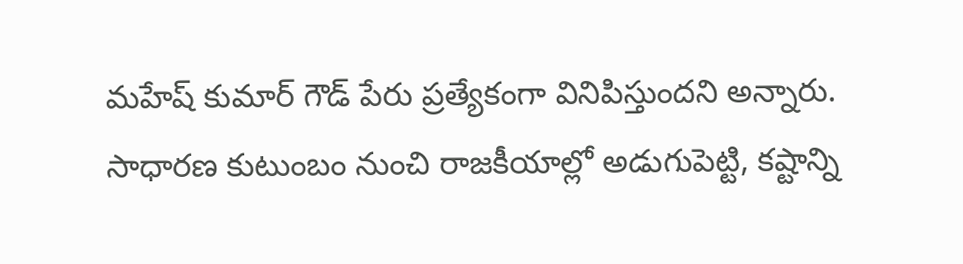మహేష్ కుమార్ గౌడ్ పేరు ప్రత్యేకంగా వినిపిస్తుందని అన్నారు. సాధారణ కుటుంబం నుంచి రాజకీయాల్లో అడుగుపెట్టి, కష్టాన్ని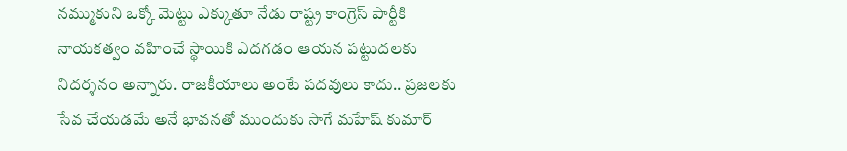నమ్ముకుని ఒక్కో మెట్టు ఎక్కుతూ నేడు రాష్ట్ర కాంగ్రెస్ పార్టీకి నాయకత్వం వహించే స్థాయికి ఎదగడం ఆయన పట్టుదలకు నిదర్శనం అన్నారు. రాజకీయాలు అంటే పదవులు కాదు.. ప్రజలకు సేవ చేయడమే అనే భావనతో ముందుకు సాగే మహేష్ కుమార్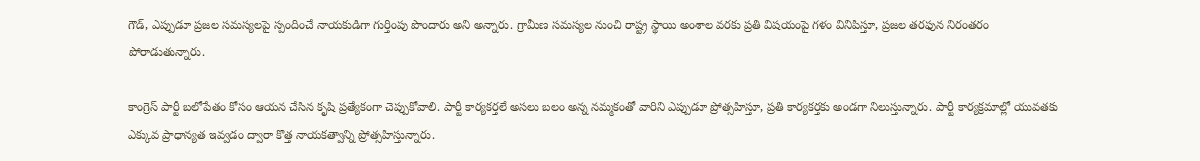గౌడ్, ఎప్పుడూ ప్రజల సమస్యలపై స్పందించే నాయకుడిగా గుర్తింపు పొందారు అని అన్నారు. గ్రామీణ సమస్యల నుంచి రాష్ట్ర స్థాయి అంశాల వరకు ప్రతి విషయంపై గళం వినిపిస్తూ, ప్రజల తరఫున నిరంతరం పోరాడుతున్నారు.

కాంగ్రెస్ పార్టీ బలోపేతం కోసం ఆయన చేసిన కృషి ప్రత్యేకంగా చెప్పుకోవాలి. పార్టీ కార్యకర్తలే అసలు బలం అన్న నమ్మకంతో వారిని ఎప్పుడూ ప్రోత్సహిస్తూ, ప్రతి కార్యకర్తకు అండగా నిలుస్తున్నారు. పార్టీ కార్యక్రమాల్లో యువతకు ఎక్కువ ప్రాధాన్యత ఇవ్వడం ద్వారా కొత్త నాయకత్వాన్ని ప్రోత్సహిస్తున్నారు.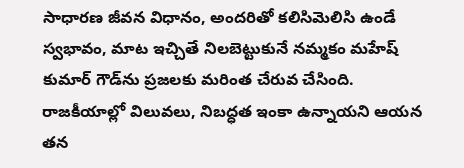సాధారణ జీవన విధానం, అందరితో కలిసిమెలిసి ఉండే స్వభావం, మాట ఇచ్చితే నిలబెట్టుకునే నమ్మకం మహేష్ కుమార్ గౌడ్‌ను ప్రజలకు మరింత చేరువ చేసింది. రాజకీయాల్లో విలువలు, నిబద్ధత ఇంకా ఉన్నాయని ఆయన తన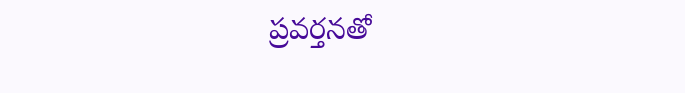ప్రవర్తనతో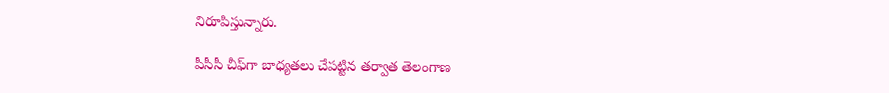నిరూపిస్తున్నారు.

పీసీసీ చీఫ్‌గా బాధ్యతలు చేపట్టిన తర్వాత తెలంగాణ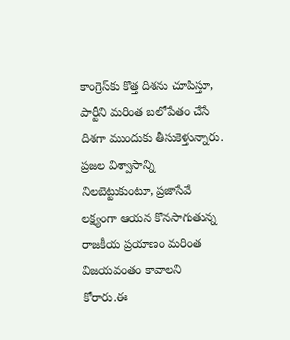కాంగ్రెస్‌కు కొత్త దిశను చూపిస్తూ, పార్టీని మరింత బలోపేతం చేసే దిశగా ముందుకు తీసుకెళ్తున్నారు. ప్రజల విశ్వాసాన్ని నిలబెట్టుకుంటూ, ప్రజాసేవే లక్ష్యంగా ఆయన కొనసాగుతున్న రాజకీయ ప్రయాణం మరింత విజయవంతం కావాలని కోరారు.ఈ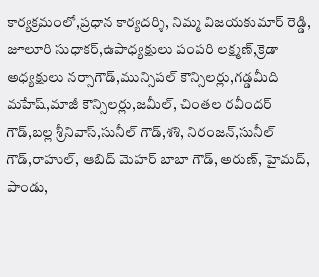కార్యక్రమంలో,ప్రధాన కార్యదర్శి, నిమ్మ విజయకుమార్ రెడ్డి, జూలూరి సుధాకర్,ఉపాధ్యక్షులు పంపరి లక్ష్మణ్,క్రెడా అధ్యక్షులు నర్సాగౌడ్,మున్సిపల్ కౌన్సిలర్లు,గడ్డమీది మహేష్,మాజీ కౌన్సిలర్లు,జమీల్, చింతల రవీందర్ గౌడ్,బల్ల శ్రీనివాస్,సునీల్ గౌడ్,శశి, నిరంజన్,సునీల్ గౌడ్,రాహుల్, ఆబిద్ మెహర్ బాబా గౌడ్, అరుణ్, హైమద్, పాండు,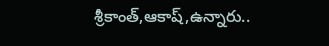శ్రీకాంత్,ఆకాష్,ఉన్నారు..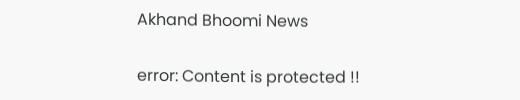Akhand Bhoomi News

error: Content is protected !!